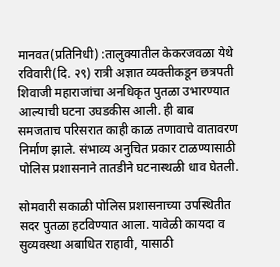मानवत(प्रतिनिधी) :तालुक्यातील केकरजवळा येथे रविवारी(दि. २९) रात्री अज्ञात व्यक्तीकडून छत्रपती शिवाजी महाराजांचा अनधिकृत पुतळा उभारण्यात आल्याची घटना उघडकीस आली. ही बाब समजताच परिसरात काही काळ तणावाचे वातावरण निर्माण झाले. संभाव्य अनुचित प्रकार टाळण्यासाठी पोलिस प्रशासनाने तातडीने घटनास्थळी धाव घेतली.

सोमवारी सकाळी पोलिस प्रशासनाच्या उपस्थितीत सदर पुतळा हटविण्यात आला. यावेळी कायदा व सुव्यवस्था अबाधित राहावी, यासाठी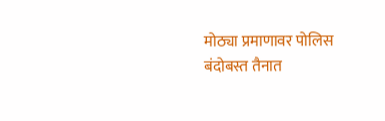मोठ्या प्रमाणावर पोलिस बंदोबस्त तैनात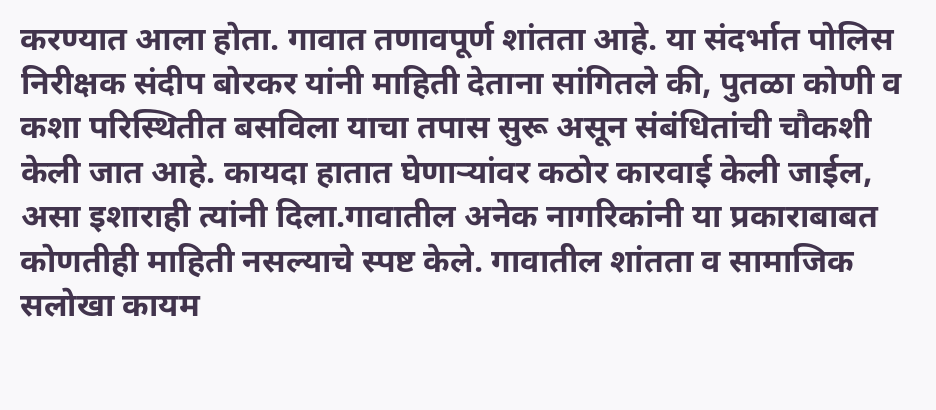करण्यात आला होता. गावात तणावपूर्ण शांतता आहे. या संदर्भात पोलिस निरीक्षक संदीप बोरकर यांनी माहिती देताना सांगितले की, पुतळा कोणी व कशा परिस्थितीत बसविला याचा तपास सुरू असून संबंधितांची चौकशी केली जात आहे. कायदा हातात घेणाऱ्यांवर कठोर कारवाई केली जाईल, असा इशाराही त्यांनी दिला.गावातील अनेक नागरिकांनी या प्रकाराबाबत कोणतीही माहिती नसल्याचे स्पष्ट केले. गावातील शांतता व सामाजिक सलोखा कायम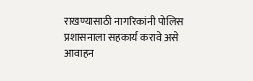राखण्यासाठी नागरिकांनी पोलिस प्रशासनाला सहकार्य करावे असे आवाहन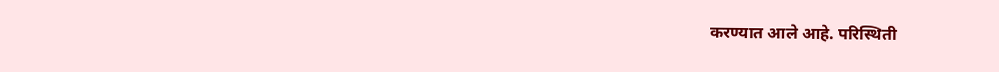करण्यात आले आहे. परिस्थिती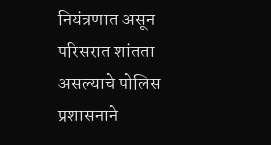नियंत्रणात असून परिसरात शांतता असल्याचे पोलिस प्रशासनाने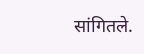सांगितले.